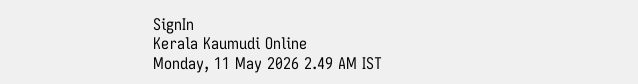SignIn
Kerala Kaumudi Online
Monday, 11 May 2026 2.49 AM IST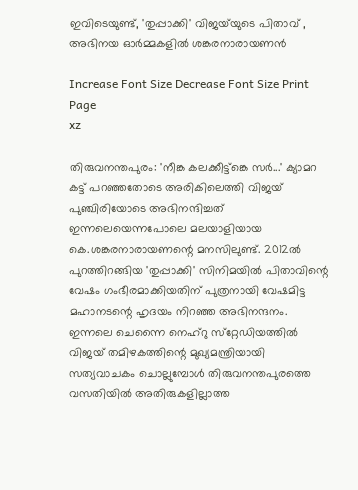ഇവിടെയുണ്ട്, 'തുപ്പാക്കി' വിജയ്‌‌യുടെ പിതാവ് , അഭിനയ ഓർമ്മകളിൽ ശങ്കരനാരായണൻ

Increase Font Size Decrease Font Size Print Page
xz

തിരുവനന്തപുരം: 'നീങ്ക കലക്കീട്ട്‌ങ്കെ സർ...' ക്യാമറ കട്ട് പറഞ്ഞതോടെ അരികിലെത്തി വിജയ് പുഞ്ചിരിയോടെ അഭിനന്ദിച്ചത് ഇന്നലെയെന്നപോലെ മലയാളിയായ കെ.ശങ്കരനാരായണന്റെ മനസിലുണ്ട്. 2012ൽ പുറത്തിറങ്ങിയ 'തുപ്പാക്കി' സിനിമയിൽ പിതാവിന്റെ വേഷം ഗംഭീരമാക്കിയതിന് പുത്രനായി വേഷമിട്ട മഹാനടന്റെ ഹൃദയം നിറഞ്ഞ അഭിനന്ദനം. ഇന്നലെ ചെന്നൈ നെഹ്‌റു സ്‌റ്റേഡിയത്തിൽ വിജയ് തമിഴകത്തിന്റെ മുഖ്യമന്ത്രിയായി സത്യവാചകം ചൊല്ലുമ്പോൾ തിരുവനന്തപുരത്തെ വസതിയിൽ അതിരുകളില്ലാത്ത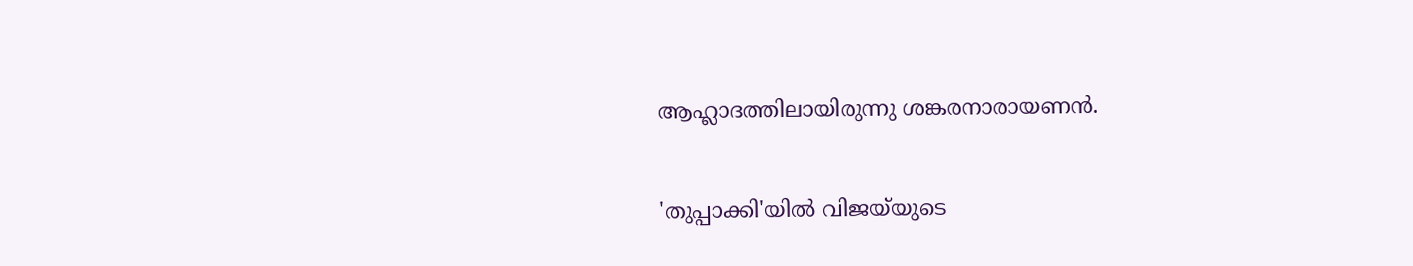ആഹ്ലാദത്തിലായിരുന്നു ശങ്കരനാരായണൻ.

'തുപ്പാക്കി'യിൽ വിജയ്‌യുടെ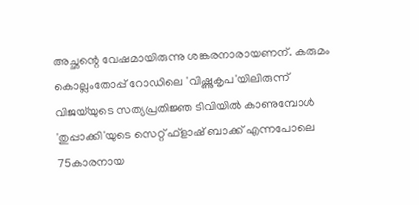അച്ഛന്റെ വേഷമായിരുന്നു ശങ്കരനാരായണന്. കരുമം കൊല്ലംതോപ്പ് റോഡിലെ 'വിഷ്ണുകൃപ'യിലിരുന്ന് വിജയ്‌യുടെ സത്യപ്രതിജ്ഞ ടിവിയിൽ കാണുമ്പോൾ 'തുപ്പാക്കി'യുടെ സെറ്റ് ഫ്ളാഷ് ബാക്ക് എന്നപോലെ 75കാരനായ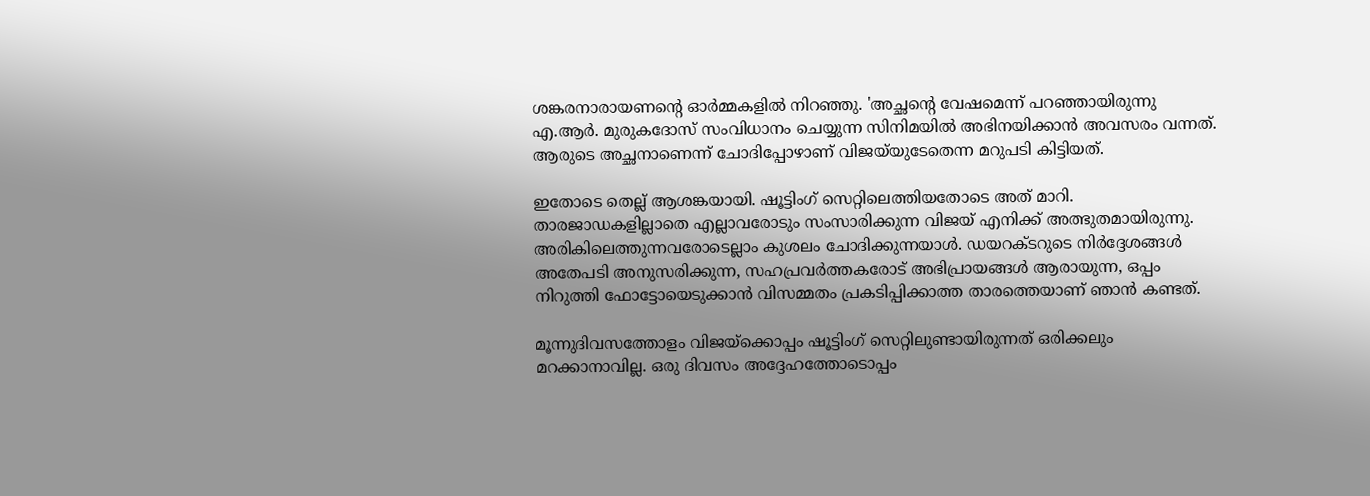ശങ്കരനാരായണന്റെ ഓർമ്മകളിൽ നിറഞ്ഞു. 'അച്ഛന്റെ വേഷമെന്ന് പറഞ്ഞായിരുന്നു എ.ആർ. മുരുകദോസ് സംവിധാനം ചെയ്യുന്ന സിനിമയിൽ അഭിനയിക്കാൻ അവസരം വന്നത്. ആരുടെ അച്ഛനാണെന്ന് ചോദിപ്പോഴാണ് വിജയ്‌യുടേതെന്ന മറുപടി കിട്ടിയത്.

ഇതോടെ തെല്ല് ആശങ്കയായി. ഷൂട്ടിംഗ് സെറ്റിലെത്തിയതോടെ അത് മാറി. താരജാഡകളില്ലാതെ എല്ലാവരോടും സംസാരിക്കുന്ന വിജയ് എനിക്ക് അത്ഭുതമായിരുന്നു. അരികിലെത്തുന്നവരോടെല്ലാം കുശലം ചോദിക്കുന്നയാൾ. ഡയറക്ടറുടെ നിർദ്ദേശങ്ങൾ അതേപടി അനുസരിക്കുന്ന, സഹപ്രവർത്തകരോട് അഭിപ്രായങ്ങൾ ആരായുന്ന, ഒപ്പം നിറുത്തി ഫോട്ടോയെടുക്കാൻ വിസമ്മതം പ്രകടിപ്പിക്കാത്ത താരത്തെയാണ് ഞാൻ കണ്ടത്.

മൂന്നുദിവസത്തോളം വിജയ്‌ക്കൊപ്പം ഷൂട്ടിംഗ് സെറ്റിലുണ്ടായിരുന്നത് ഒരിക്കലും മറക്കാനാവില്ല. ഒരു ദിവസം അദ്ദേഹത്തോടൊപ്പം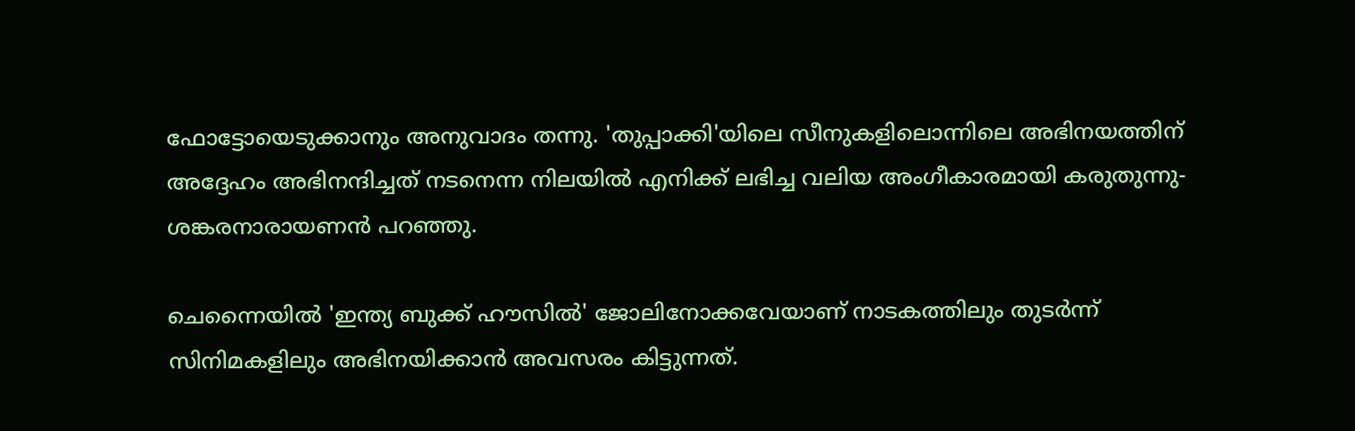ഫോട്ടോയെടുക്കാനും അനുവാദം തന്നു. 'തുപ്പാക്കി'യിലെ സീനുകളിലൊന്നിലെ അഭിനയത്തിന് അദ്ദേഹം അഭിനന്ദിച്ചത് നടനെന്ന നിലയിൽ എനിക്ക് ലഭിച്ച വലിയ അംഗീകാരമായി കരുതുന്നു- ശങ്കരനാരായണൻ പറഞ്ഞു.

ചെന്നൈയിൽ 'ഇന്ത്യ ബുക്ക് ഹൗസിൽ' ജോലിനോക്കവേയാണ് നാടകത്തിലും തുടർന്ന് സിനിമകളിലും അഭിനയിക്കാൻ അവസരം കിട്ടുന്നത്.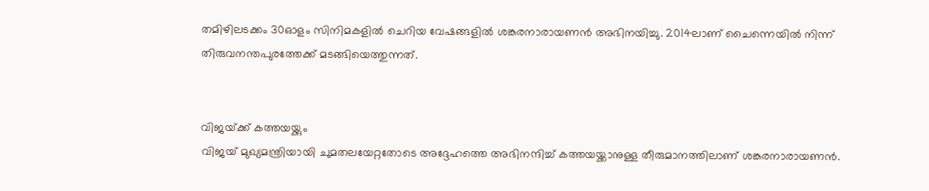തമിഴിലടക്കം 30ഓളം സിനിമകളിൽ ചെറിയ വേഷങ്ങളിൽ ശങ്കരനാരായണൻ അഭിനയിച്ചു. 2014ലാണ് ചൈന്നെയിൽ നിന്ന് തിരുവനന്തപുരത്തേക്ക് മടങ്ങിയെത്തുന്നത്.


വിജയ്‌‌ക്ക് കത്തയയ്ക്കും
വിജയ് മുഖ്യമന്ത്രിയായി ചുമതലയേറ്റതോടെ അദ്ദേഹത്തെ അഭിനന്ദിച്ച് കത്തയയ്ക്കാനുള്ള തീരുമാനത്തിലാണ് ശങ്കരനാരായണൻ.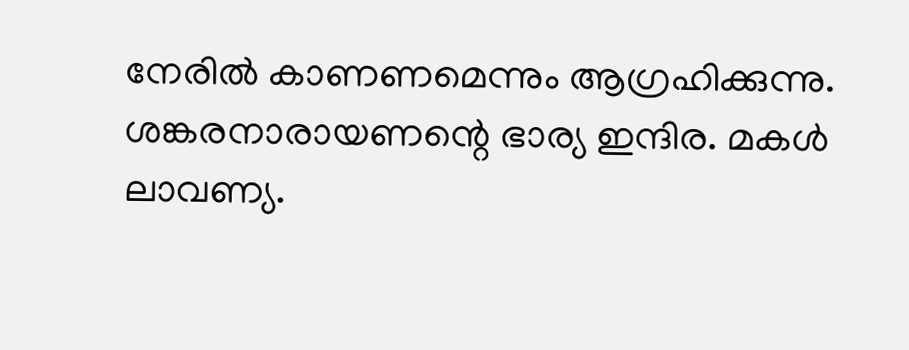നേരിൽ കാണണമെന്നും ആഗ്രഹിക്കുന്നു. ശങ്കരനാരായണന്റെ ഭാര്യ ഇന്ദിര. മകൾ ലാവണ്യ.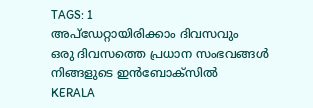TAGS: 1
അപ്ഡേറ്റായിരിക്കാം ദിവസവും
ഒരു ദിവസത്തെ പ്രധാന സംഭവങ്ങൾ നിങ്ങളുടെ ഇൻബോക്സിൽ
KERALA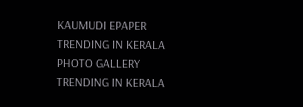KAUMUDI EPAPER
TRENDING IN KERALA
PHOTO GALLERY
TRENDING IN KERALA